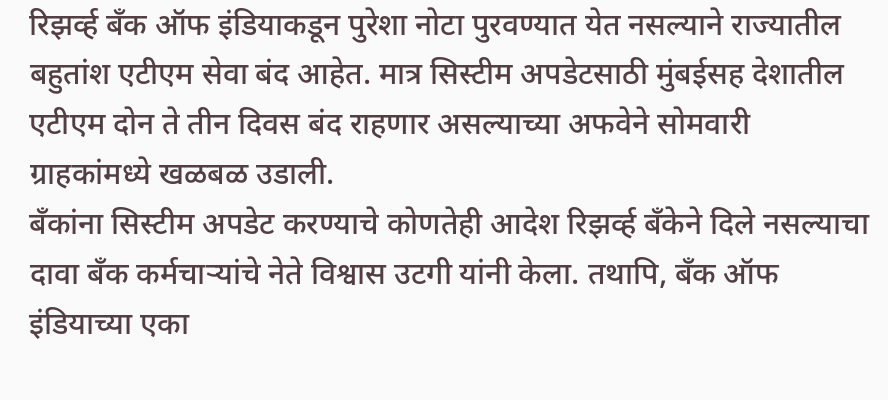रिझर्व्ह बँक ऑफ इंडियाकडून पुरेशा नोटा पुरवण्यात येत नसल्याने राज्यातील बहुतांश एटीएम सेवा बंद आहेत. मात्र सिस्टीम अपडेटसाठी मुंबईसह देशातील एटीएम दोन ते तीन दिवस बंद राहणार असल्याच्या अफवेने सोमवारी ग्राहकांमध्ये खळबळ उडाली.
बँकांना सिस्टीम अपडेट करण्याचे कोणतेही आदेश रिझर्व्ह बँकेने दिले नसल्याचा दावा बँक कर्मचाऱ्यांचे नेते विश्वास उटगी यांनी केला. तथापि, बँक ऑफ इंडियाच्या एका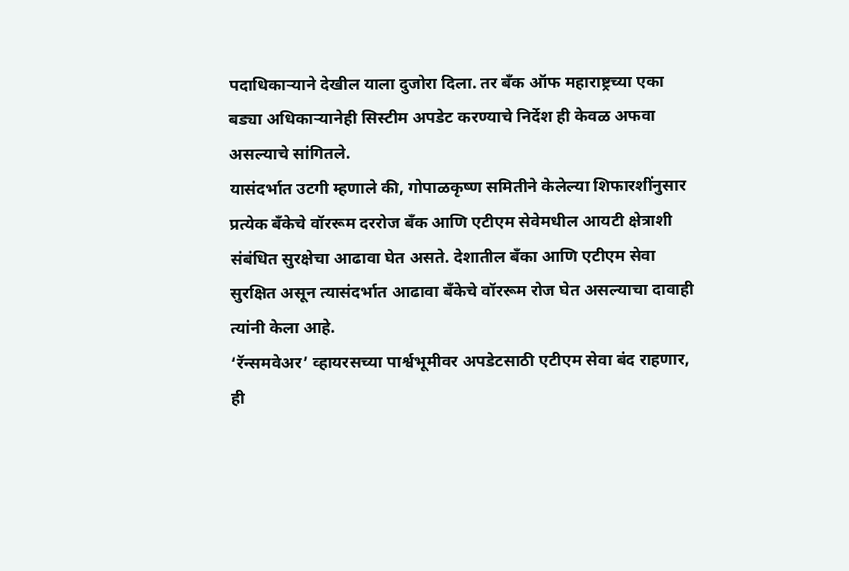पदाधिकाऱ्याने देखील याला दुजोरा दिला. तर बँक ऑफ महाराष्ट्रच्या एका बड्या अधिकाऱ्यानेही सिस्टीम अपडेट करण्याचे निर्देश ही केवळ अफवा असल्याचे सांगितले.
यासंदर्भात उटगी म्हणाले की, गोपाळकृष्ण समितीने केलेल्या शिफारशींनुसार प्रत्येक बँकेचे वॉररूम दररोज बँक आणि एटीएम सेवेमधील आयटी क्षेत्राशी संबंधित सुरक्षेचा आढावा घेत असते. देशातील बँका आणि एटीएम सेवा सुरक्षित असून त्यासंदर्भात आढावा बँकेचे वॉररूम रोज घेत असल्याचा दावाही त्यांनी केला आहे.
‘रॅन्समवेअर’ व्हायरसच्या पार्श्वभूमीवर अपडेटसाठी एटीएम सेवा बंद राहणार, ही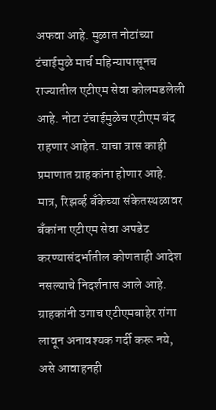अफवा आहे. मुळात नोटांच्या टंचाईमुळे मार्च महिन्यापासूनच राज्यातील एटीएम सेवा कोलमडलेली आहे. नोटा टंचाईमुळेच एटीएम बंद राहणार आहेत. याचा त्रास काही प्रमाणात ग्राहकांना होणार आहे. मात्र, रिझर्व्ह बँकेच्या संकेतस्थळावर बँकांना एटीएम सेवा अपडेट करण्यासंदर्भातील कोणताही आदेश नसल्याचे निदर्शनास आले आहे. ग्राहकांनी उगाच एटीएमबाहेर रांगा लावून अनावश्यक गर्दी करू नये, असे आवाहनही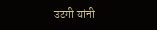उटगी यांनी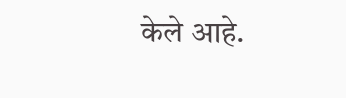केले आहे.